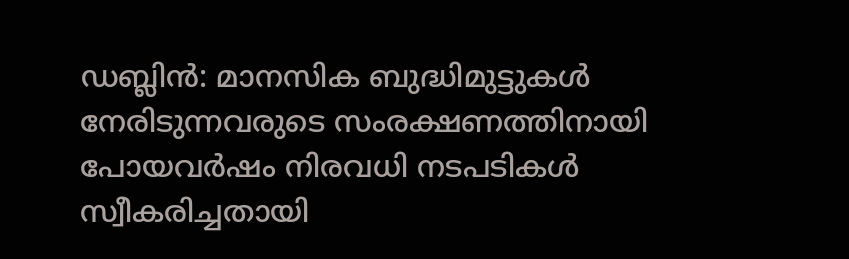ഡബ്ലിൻ: മാനസിക ബുദ്ധിമുട്ടുകൾ നേരിടുന്നവരുടെ സംരക്ഷണത്തിനായി പോയവർഷം നിരവധി നടപടികൾ സ്വീകരിച്ചതായി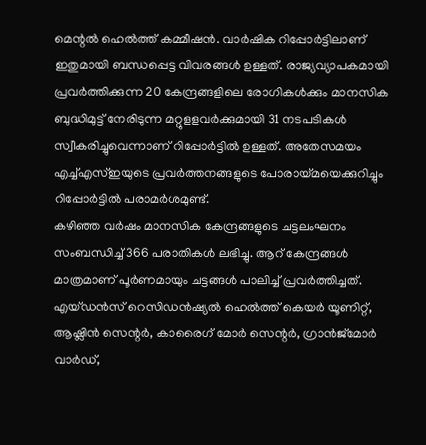മെന്റൽ ഹെൽത്ത് കമ്മീഷൻ. വാർഷിക റിപ്പോർട്ടിലാണ് ഇതുമായി ബന്ധപ്പെട്ട വിവരങ്ങൾ ഉള്ളത്. രാജ്യവ്യാപകമായി പ്രവർത്തിക്കുന്ന 20 കേന്ദ്രങ്ങളിലെ രോഗികൾക്കും മാനസിക ബുദ്ധിമുട്ട് നേരിടുന്ന മറ്റുളളവർക്കുമായി 31 നടപടികൾ സ്വീകരിച്ചുവെന്നാണ് റിപ്പോർട്ടിൽ ഉള്ളത്. അതേസമയം എച്ച്എസ്ഇയുടെ പ്രവർത്തനങ്ങളുടെ പോരായ്മയെക്കുറിച്ചും റിപ്പോർട്ടിൽ പരാമർശമുണ്ട്.
കഴിഞ്ഞ വർഷം മാനസിക കേന്ദ്രങ്ങളുടെ ചട്ടലംഘനം സംബന്ധിച്ച് 366 പരാതികൾ ലഭിച്ചു. ആറ് കേന്ദ്രങ്ങൾ മാത്രമാണ് പൂർണമായും ചട്ടങ്ങൾ പാലിച്ച് പ്രവർത്തിച്ചത്. എയ്ഡൻസ് റെസിഡൻഷ്യൽ ഹെൽത്ത് കെയർ യൂണിറ്റ്, ആഷ്ലിൻ സെന്റർ, കാരൈഗ് മോർ സെന്റർ, ഗ്രാൻജ്മോർ വാർഡ്,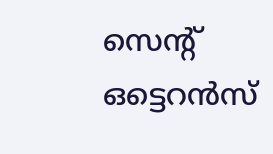സെന്റ് ഒട്ടെറൻസ്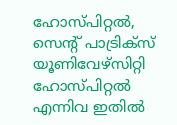ഹോസ്പിറ്റൽ, സെന്റ് പാട്രിക്സ് യൂണിവേഴ്സിറ്റി ഹോസ്പിറ്റൽ എന്നിവ ഇതിൽ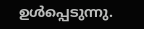ഉൾപ്പെടുന്നു.